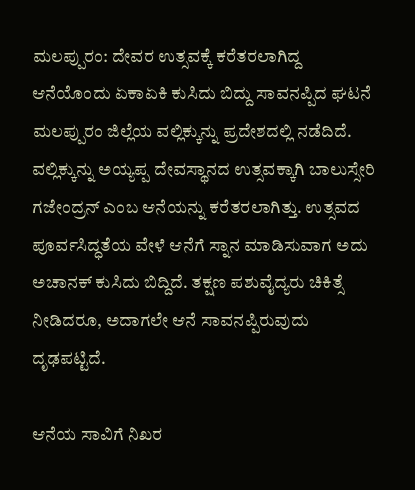ಮಲಪ್ಪುರಂ: ದೇವರ ಉತ್ಸವಕ್ಕೆ ಕರೆತರಲಾಗಿದ್ದ ಆನೆಯೊಂದು ಏಕಾಏಕಿ ಕುಸಿದು ಬಿದ್ದು ಸಾವನಪ್ಪಿದ ಘಟನೆ ಮಲಪ್ಪುರಂ ಜಿಲ್ಲೆಯ ವಲ್ಲಿಕ್ಕುನ್ನು ಪ್ರದೇಶದಲ್ಲಿ ನಡೆದಿದೆ.
ವಲ್ಲಿಕ್ಕುನ್ನು ಅಯ್ಯಪ್ಪ ದೇವಸ್ಥಾನದ ಉತ್ಸವಕ್ಕಾಗಿ ಬಾಲುಸ್ಸೇರಿ ಗಜೇಂದ್ರನ್ ಎಂಬ ಆನೆಯನ್ನು ಕರೆತರಲಾಗಿತ್ತು. ಉತ್ಸವದ ಪೂರ್ವಸಿದ್ಧತೆಯ ವೇಳೆ ಆನೆಗೆ ಸ್ನಾನ ಮಾಡಿಸುವಾಗ ಅದು ಅಚಾನಕ್ ಕುಸಿದು ಬಿದ್ದಿದೆ. ತಕ್ಷಣ ಪಶುವೈದ್ಯರು ಚಿಕಿತ್ಸೆ ನೀಡಿದರೂ, ಅದಾಗಲೇ ಆನೆ ಸಾವನಪ್ಪಿರುವುದು ದೃಢಪಟ್ಟಿದೆ.

ಆನೆಯ ಸಾವಿಗೆ ನಿಖರ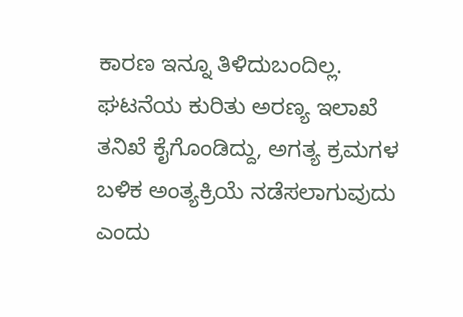ಕಾರಣ ಇನ್ನೂ ತಿಳಿದುಬಂದಿಲ್ಲ. ಘಟನೆಯ ಕುರಿತು ಅರಣ್ಯ ಇಲಾಖೆ ತನಿಖೆ ಕೈಗೊಂಡಿದ್ದು, ಅಗತ್ಯ ಕ್ರಮಗಳ ಬಳಿಕ ಅಂತ್ಯಕ್ರಿಯೆ ನಡೆಸಲಾಗುವುದು ಎಂದು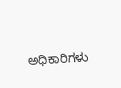ಅಧಿಕಾರಿಗಳು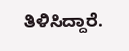ತಿಳಿಸಿದ್ದಾರೆ.